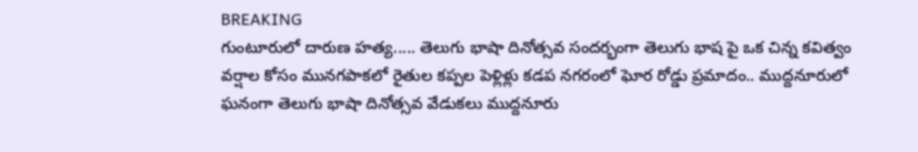BREAKING
గుంటూరులో దారుణ హత్య..... తెలుగు భాషా దినోత్సవ సందర్భంగా తెలుగు భాష పై ఒక చిన్న కవిత్వం వర్షాల కోసం మునగపాకలో రైతుల కప్పల పెళ్లిళ్లు కడప నగరంలో ఘోర రోడ్డు ప్రమాదం.. ముద్దనూరులో ఘనంగా తెలుగు భాషా దినోత్సవ వేడుకలు ముద్దనూరు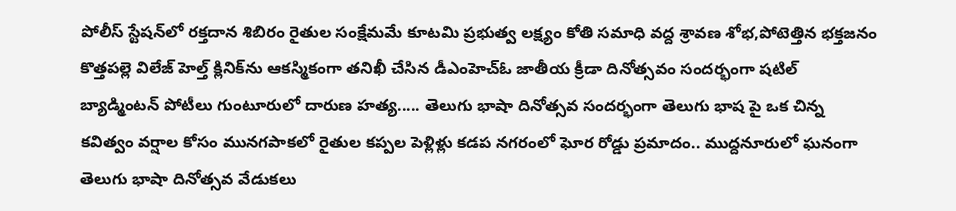పోలీస్ స్టేషన్‌లో రక్తదాన శిబిరం రైతుల సంక్షేమమే కూటమి ప్రభుత్వ లక్ష్యం కోతి సమాధి వద్ద శ్రావణ శోభ,పోటెత్తిన భక్తజనం కొత్తపల్లె విలేజ్ హెల్త్ క్లినిక్‌ను ఆకస్మికంగా తనిఖీ చేసిన డీఎంహెచ్‌ఓ జాతీయ క్రీడా దినోత్సవం సందర్భంగా షటిల్ బ్యాడ్మింటన్ పోటీలు గుంటూరులో దారుణ హత్య..... తెలుగు భాషా దినోత్సవ సందర్భంగా తెలుగు భాష పై ఒక చిన్న కవిత్వం వర్షాల కోసం మునగపాకలో రైతుల కప్పల పెళ్లిళ్లు కడప నగరంలో ఘోర రోడ్డు ప్రమాదం.. ముద్దనూరులో ఘనంగా తెలుగు భాషా దినోత్సవ వేడుకలు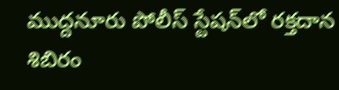ముద్దనూరు పోలీస్ స్టేషన్‌లో రక్తదాన శిబిరం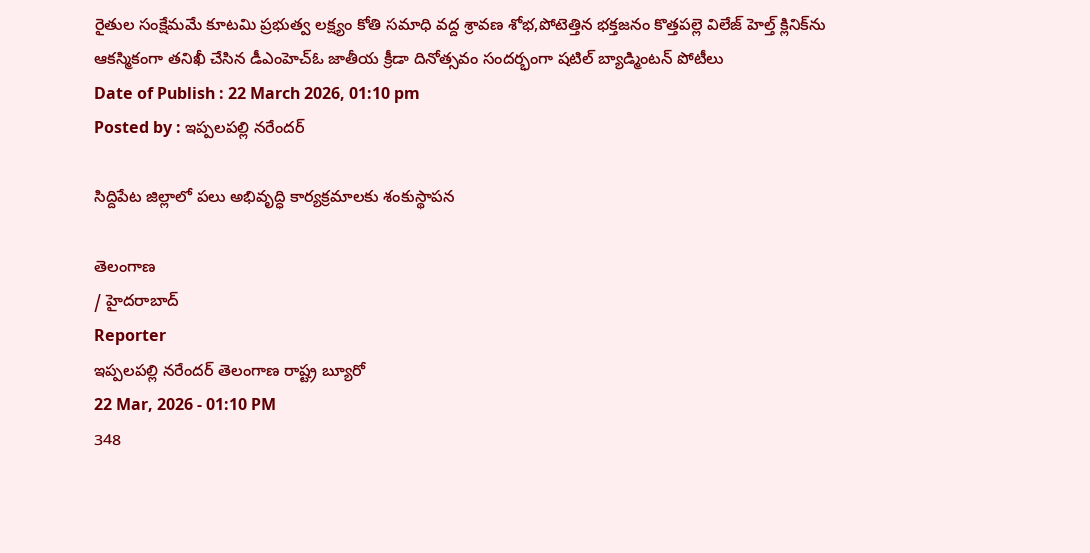రైతుల సంక్షేమమే కూటమి ప్రభుత్వ లక్ష్యం కోతి సమాధి వద్ద శ్రావణ శోభ,పోటెత్తిన భక్తజనం కొత్తపల్లె విలేజ్ హెల్త్ క్లినిక్‌ను ఆకస్మికంగా తనిఖీ చేసిన డీఎంహెచ్‌ఓ జాతీయ క్రీడా దినోత్సవం సందర్భంగా షటిల్ బ్యాడ్మింటన్ పోటీలు
Date of Publish : 22 March 2026, 01:10 pm
Posted by : ఇప్పలపల్లి నరేందర్

సిద్దిపేట జిల్లాలో పలు అభివృద్ధి కార్యక్రమాలకు శంకుస్థాపన

తెలంగాణ
/ హైదరాబాద్
Reporter
ఇప్పలపల్లి నరేందర్ తెలంగాణ రాష్ట్ర బ్యూరో
22 Mar, 2026 - 01:10 PM
348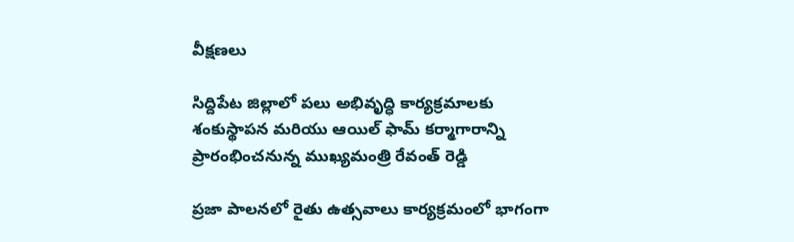వీక్షణలు

సిద్దిపేట జిల్లాలో పలు అభివృద్ధి కార్యక్రమాలకు శంకుస్థాపన మరియు ఆయిల్ ఫామ్ కర్మాగారాన్ని ప్రారంభించనున్న ముఖ్యమంత్రి రేవంత్ రెడ్డి

ప్రజా పాలనలో రైతు ఉత్సవాలు కార్యక్రమంలో భాగంగా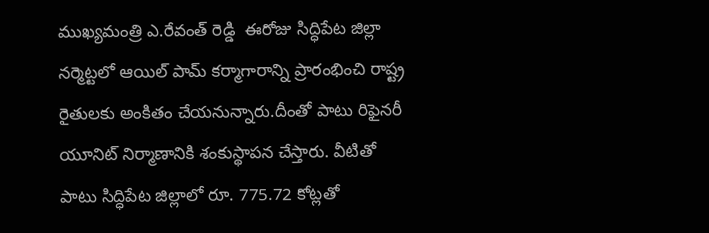ముఖ్యమంత్రి ఎ.రేవంత్ రెడ్డి  ఈరోజు సిద్ధిపేట జిల్లా నర్మెట్టలో ఆయిల్ పామ్ కర్మాగారాన్ని ప్రారంభించి రాష్ట్ర రైతులకు అంకితం చేయనున్నారు.దీంతో పాటు రిఫైనరీ యూనిట్ నిర్మాణానికి శంకుస్థాపన చేస్తారు. వీటితో పాటు సిద్ధిపేట జిల్లాలో రూ. 775.72 కోట్లతో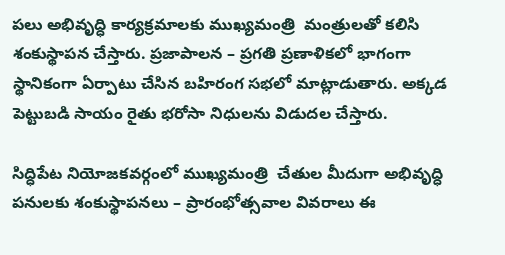పలు అభివృద్ధి కార్యక్రమాలకు ముఖ్యమంత్రి  మంత్రులతో కలిసి శంకుస్థాపన చేస్తారు. ప్రజాపాలన – ప్రగతి ప్రణాళికలో భాగంగా స్థానికంగా ఏర్పాటు చేసిన బహిరంగ సభలో మాట్లాడుతారు. అక్కడ పెట్టుబడి సాయం రైతు భరోసా నిధులను విడుదల చేస్తారు.

సిద్ధిపేట నియోజకవర్గంలో ముఖ్యమంత్రి  చేతుల మీదుగా అభివృద్ధి పనులకు శంకుస్థాపనలు – ప్రారంభోత్సవాల వివరాలు ఈ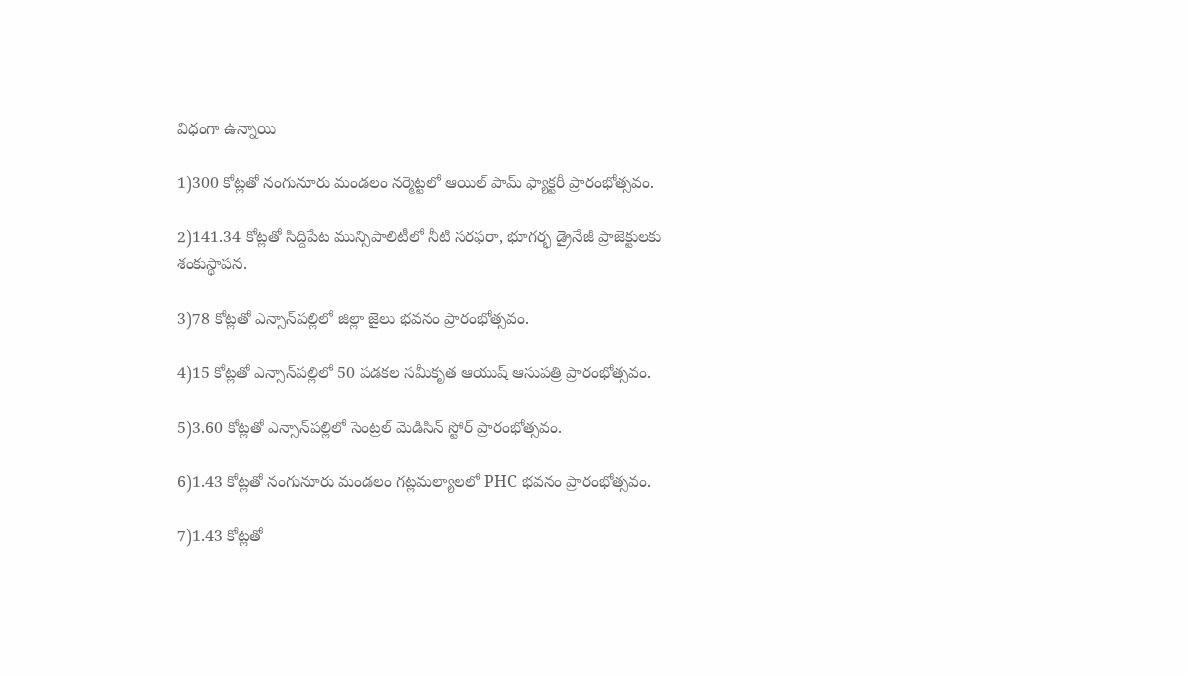విధంగా ఉన్నాయి

1)300 కోట్లతో నంగునూరు మండలం నర్మెట్టలో ఆయిల్ పామ్ ఫ్యాక్టరీ ప్రారంభోత్సవం.

2)141.34 కోట్లతో సిద్దిపేట మున్సిపాలిటీలో నీటి సరఫరా, భూగర్భ డ్రైనేజీ ప్రాజెక్టులకు శంకుస్థాపన.

3)78 కోట్లతో ఎన్సాన్‌పల్లిలో జిల్లా జైలు భవనం ప్రారంభోత్సవం.

4)15 కోట్లతో ఎన్సాన్‌పల్లిలో 50 పడకల సమీకృత ఆయుష్ ఆసుపత్రి ప్రారంభోత్సవం.

5)3.60 కోట్లతో ఎన్సాన్‌పల్లిలో సెంట్రల్ మెడిసిన్ స్టోర్ ప్రారంభోత్సవం.

6)1.43 కోట్లతో నంగునూరు మండలం గట్లమల్యాలలో PHC భవనం ప్రారంభోత్సవం.

7)1.43 కోట్లతో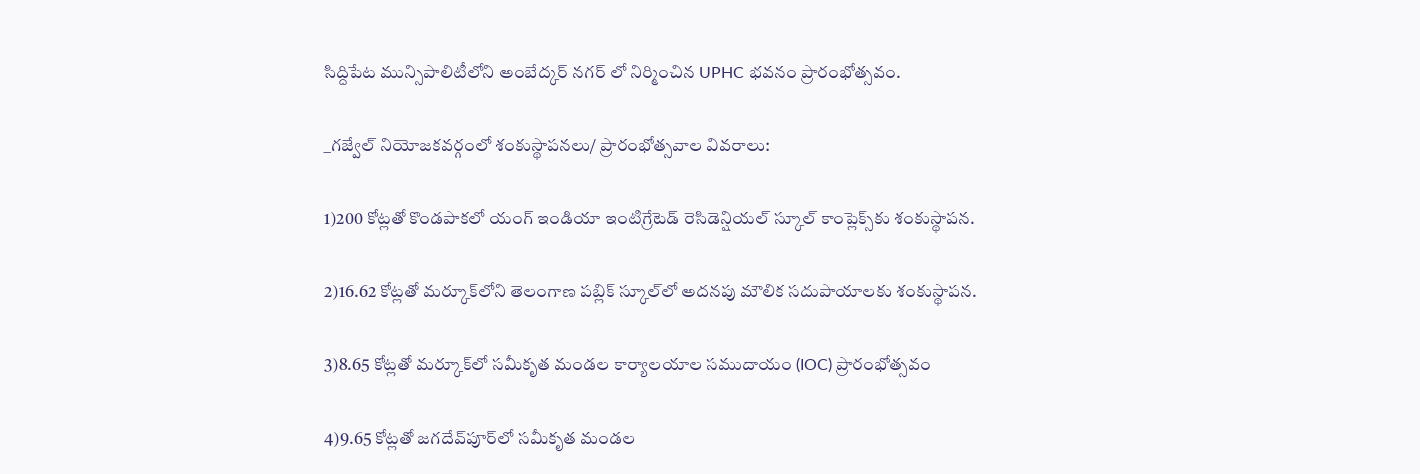సిద్దిపేట మున్సిపాలిటీలోని అంబేద్కర్ నగర్ లో నిర్మించిన UPHC భవనం ప్రారంభోత్సవం.

_గజ్వేల్ నియోజకవర్గంలో శంకుస్థాపనలు/ ప్రారంభోత్సవాల వివరాలు:

1)200 కోట్లతో కొండపాకలో యంగ్ ఇండియా ఇంటిగ్రేటెడ్ రెసిడెన్షియల్ స్కూల్ కాంప్లెక్స్‌కు శంకుస్థాపన.

2)16.62 కోట్లతో మర్కూక్‌లోని తెలంగాణ పబ్లిక్ స్కూల్‌లో అదనపు మౌలిక సదుపాయాలకు శంకుస్థాపన.

3)8.65 కోట్లతో మర్కూక్‌లో సమీకృత మండల కార్యాలయాల సముదాయం (IOC) ప్రారంభోత్సవం

4)9.65 కోట్లతో జగదేవ్‌పూర్‌లో సమీకృత మండల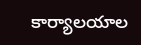కార్యాలయాల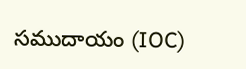సముదాయం (IOC)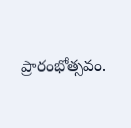ప్రారంభోత్సవం.